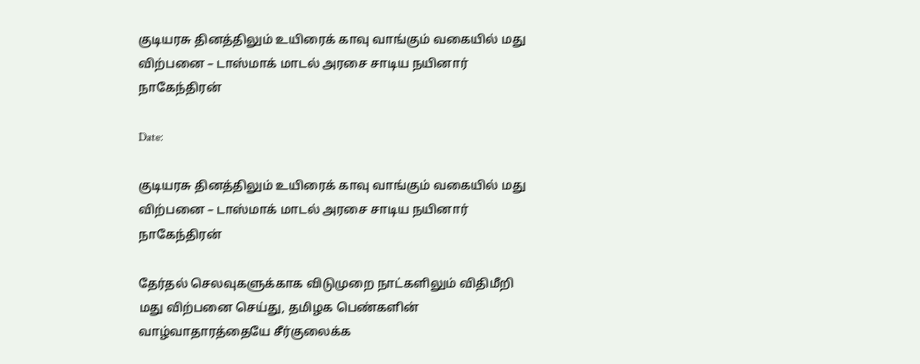குடியரசு தினத்திலும் உயிரைக் காவு வாங்கும் வகையில் மது விற்பனை – டாஸ்மாக் மாடல் அரசை சாடிய நயினார் நாகேந்திரன்

Date:

குடியரசு தினத்திலும் உயிரைக் காவு வாங்கும் வகையில் மது விற்பனை – டாஸ்மாக் மாடல் அரசை சாடிய நயினார் நாகேந்திரன்

தேர்தல் செலவுகளுக்காக விடுமுறை நாட்களிலும் விதிமீறி மது விற்பனை செய்து, தமிழக பெண்களின் வாழ்வாதாரத்தையே சீர்குலைக்க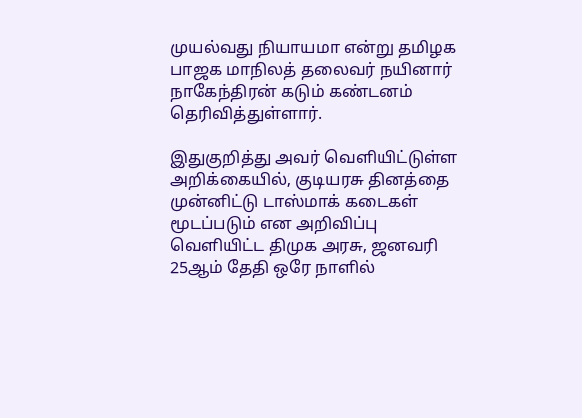முயல்வது நியாயமா என்று தமிழக பாஜக மாநிலத் தலைவர் நயினார் நாகேந்திரன் கடும் கண்டனம் தெரிவித்துள்ளார்.

இதுகுறித்து அவர் வெளியிட்டுள்ள அறிக்கையில், குடியரசு தினத்தை முன்னிட்டு டாஸ்மாக் கடைகள் மூடப்படும் என அறிவிப்பு வெளியிட்ட திமுக அரசு, ஜனவரி 25ஆம் தேதி ஒரே நாளில்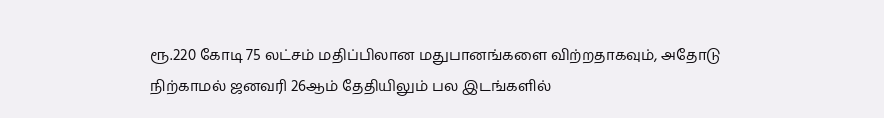ரூ.220 கோடி 75 லட்சம் மதிப்பிலான மதுபானங்களை விற்றதாகவும், அதோடு நிற்காமல் ஜனவரி 26ஆம் தேதியிலும் பல இடங்களில்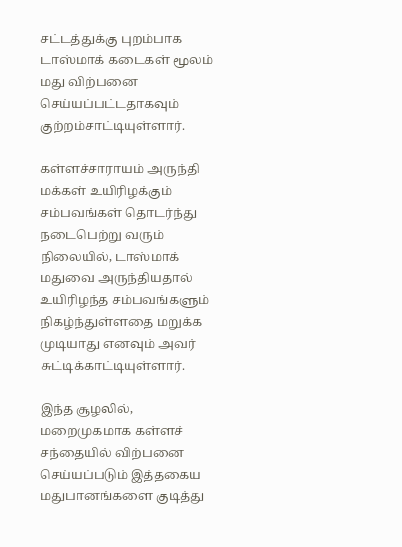சட்டத்துக்கு புறம்பாக டாஸ்மாக் கடைகள் மூலம் மது விற்பனை செய்யப்பட்டதாகவும் குற்றம்சாட்டியுள்ளார்.

கள்ளச்சாராயம் அருந்தி மக்கள் உயிரிழக்கும் சம்பவங்கள் தொடர்ந்து நடைபெற்று வரும் நிலையில், டாஸ்மாக் மதுவை அருந்தியதால் உயிரிழந்த சம்பவங்களும் நிகழ்ந்துள்ளதை மறுக்க முடியாது எனவும் அவர் சுட்டிக்காட்டியுள்ளார்.

இந்த சூழலில், மறைமுகமாக கள்ளச் சந்தையில் விற்பனை செய்யப்படும் இத்தகைய மதுபானங்களை குடித்து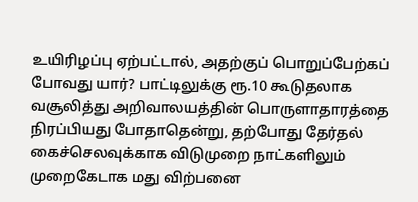உயிரிழப்பு ஏற்பட்டால், அதற்குப் பொறுப்பேற்கப் போவது யார்? பாட்டிலுக்கு ரூ.10 கூடுதலாக வசூலித்து அறிவாலயத்தின் பொருளாதாரத்தை நிரப்பியது போதாதென்று, தற்போது தேர்தல் கைச்செலவுக்காக விடுமுறை நாட்களிலும் முறைகேடாக மது விற்பனை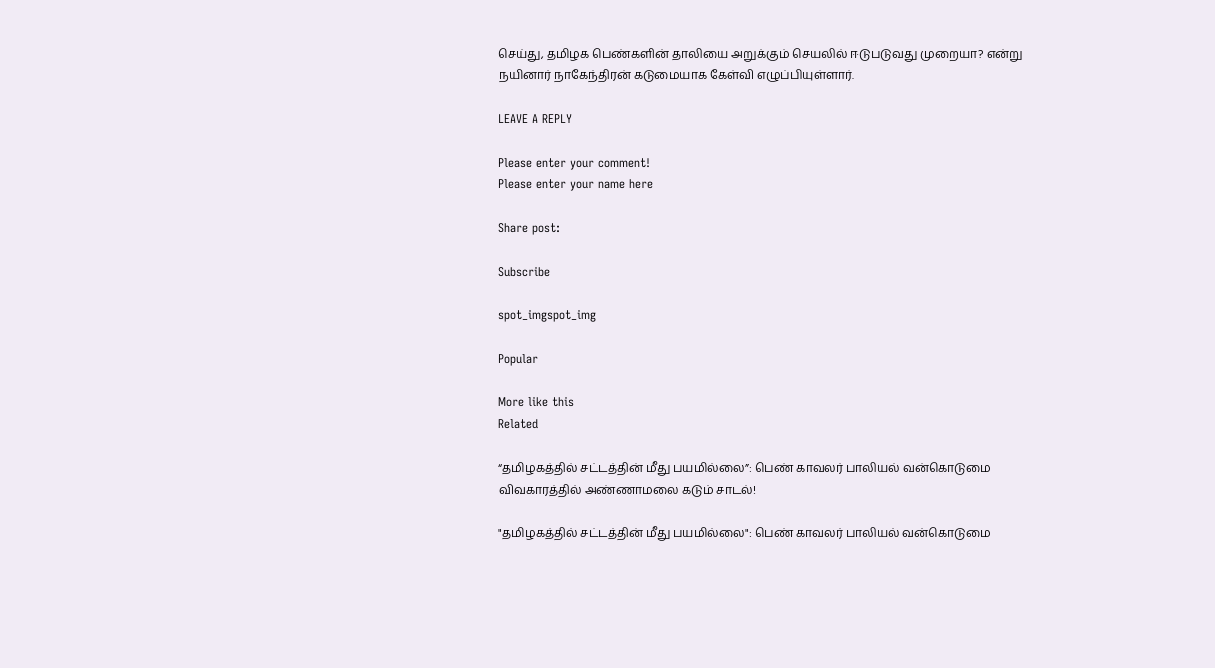செய்து, தமிழக பெண்களின் தாலியை அறுக்கும் செயலில் ஈடுபடுவது முறையா? என்று நயினார் நாகேந்திரன் கடுமையாக கேள்வி எழுப்பியுள்ளார்.

LEAVE A REPLY

Please enter your comment!
Please enter your name here

Share post:

Subscribe

spot_imgspot_img

Popular

More like this
Related

“தமிழகத்தில் சட்டத்தின் மீது பயமில்லை”: பெண் காவலர் பாலியல் வன்கொடுமை விவகாரத்தில் அண்ணாமலை கடும் சாடல்!

"தமிழகத்தில் சட்டத்தின் மீது பயமில்லை": பெண் காவலர் பாலியல் வன்கொடுமை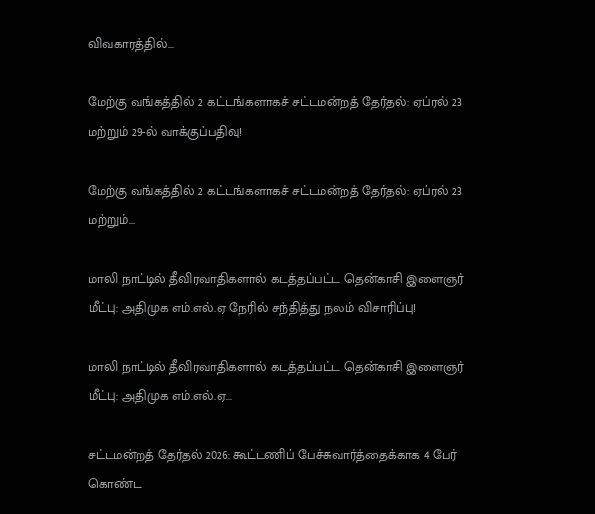விவகாரத்தில்...

மேற்கு வங்கத்தில் 2 கட்டங்களாகச் சட்டமன்றத் தேர்தல்: ஏப்ரல் 23 மற்றும் 29-ல் வாக்குப்பதிவு!

மேற்கு வங்கத்தில் 2 கட்டங்களாகச் சட்டமன்றத் தேர்தல்: ஏப்ரல் 23 மற்றும்...

மாலி நாட்டில் தீவிரவாதிகளால் கடத்தப்பட்ட தென்காசி இளைஞர் மீட்பு: அதிமுக எம்.எல்.ஏ நேரில் சந்தித்து நலம் விசாரிப்பு!

மாலி நாட்டில் தீவிரவாதிகளால் கடத்தப்பட்ட தென்காசி இளைஞர் மீட்பு: அதிமுக எம்.எல்.ஏ...

சட்டமன்றத் தேர்தல் 2026: கூட்டணிப் பேச்சுவார்த்தைக்காக 4 பேர் கொண்ட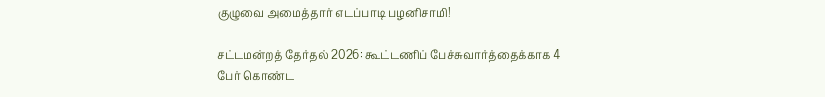குழுவை அமைத்தார் எடப்பாடி பழனிசாமி!

சட்டமன்றத் தேர்தல் 2026: கூட்டணிப் பேச்சுவார்த்தைக்காக 4 பேர் கொண்ட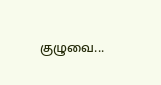குழுவை...